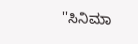''ಸಿನಿಮಾ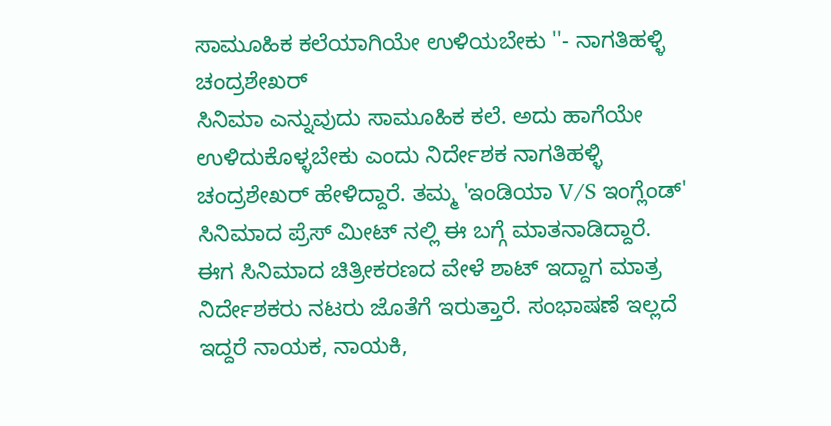ಸಾಮೂಹಿಕ ಕಲೆಯಾಗಿಯೇ ಉಳಿಯಬೇಕು ''- ನಾಗತಿಹಳ್ಳಿ ಚಂದ್ರಶೇಖರ್
ಸಿನಿಮಾ ಎನ್ನುವುದು ಸಾಮೂಹಿಕ ಕಲೆ. ಅದು ಹಾಗೆಯೇ ಉಳಿದುಕೊಳ್ಳಬೇಕು ಎಂದು ನಿರ್ದೇಶಕ ನಾಗತಿಹಳ್ಳಿ ಚಂದ್ರಶೇಖರ್ ಹೇಳಿದ್ದಾರೆ. ತಮ್ಮ 'ಇಂಡಿಯಾ V/S ಇಂಗ್ಲೆಂಡ್' ಸಿನಿಮಾದ ಪ್ರೆಸ್ ಮೀಟ್ ನಲ್ಲಿ ಈ ಬಗ್ಗೆ ಮಾತನಾಡಿದ್ದಾರೆ.
ಈಗ ಸಿನಿಮಾದ ಚಿತ್ರೀಕರಣದ ವೇಳೆ ಶಾಟ್ ಇದ್ದಾಗ ಮಾತ್ರ ನಿರ್ದೇಶಕರು ನಟರು ಜೊತೆಗೆ ಇರುತ್ತಾರೆ. ಸಂಭಾಷಣೆ ಇಲ್ಲದೆ ಇದ್ದರೆ ನಾಯಕ, ನಾಯಕಿ,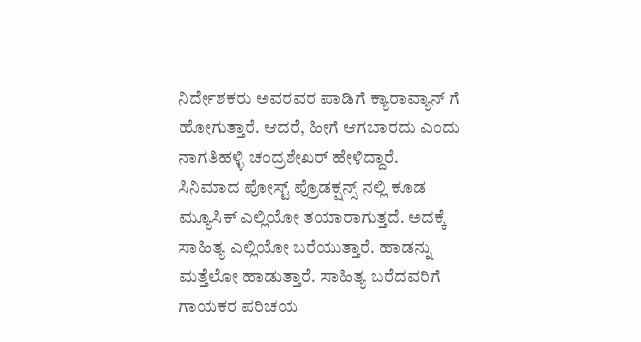ನಿರ್ದೇಶಕರು ಅವರವರ ಪಾಡಿಗೆ ಕ್ಯಾರಾವ್ಯಾನ್ ಗೆ ಹೋಗುತ್ತಾರೆ. ಆದರೆ, ಹೀಗೆ ಆಗಬಾರದು ಎಂದು ನಾಗತಿಹಳ್ಳಿ ಚಂದ್ರಶೇಖರ್ ಹೇಳಿದ್ದಾರೆ.
ಸಿನಿಮಾದ ಪೋಸ್ಟ್ ಪ್ರೊಡಕ್ಷನ್ಸ್ ನಲ್ಲಿ ಕೂಡ ಮ್ಯೂಸಿಕ್ ಎಲ್ಲಿಯೋ ತಯಾರಾಗುತ್ತದೆ. ಅದಕ್ಕೆ ಸಾಹಿತ್ಯ ಎಲ್ಲಿಯೋ ಬರೆಯುತ್ತಾರೆ. ಹಾಡನ್ನು ಮತ್ತೆಲೋ ಹಾಡುತ್ತಾರೆ. ಸಾಹಿತ್ಯ ಬರೆದವರಿಗೆ ಗಾಯಕರ ಪರಿಚಯ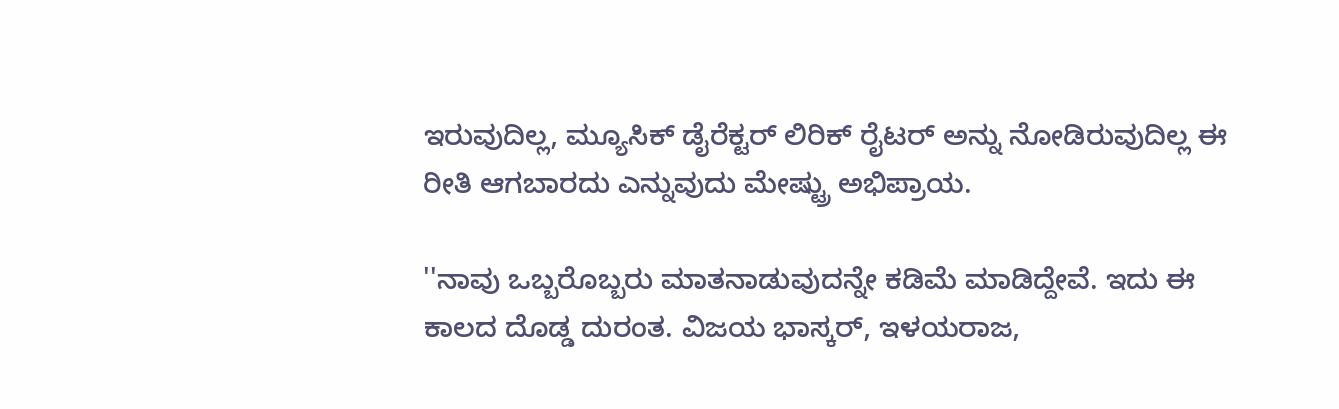ಇರುವುದಿಲ್ಲ, ಮ್ಯೂಸಿಕ್ ಡೈರೆಕ್ಟರ್ ಲಿರಿಕ್ ರೈಟರ್ ಅನ್ನು ನೋಡಿರುವುದಿಲ್ಲ ಈ ರೀತಿ ಆಗಬಾರದು ಎನ್ನುವುದು ಮೇಷ್ಟ್ರು ಅಭಿಪ್ರಾಯ.

''ನಾವು ಒಬ್ಬರೊಬ್ಬರು ಮಾತನಾಡುವುದನ್ನೇ ಕಡಿಮೆ ಮಾಡಿದ್ದೇವೆ. ಇದು ಈ ಕಾಲದ ದೊಡ್ಡ ದುರಂತ. ವಿಜಯ ಭಾಸ್ಕರ್, ಇಳಯರಾಜ,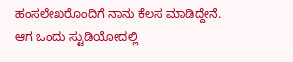ಹಂಸಲೇಖರೊಂದಿಗೆ ನಾನು ಕೆಲಸ ಮಾಡಿದ್ದೇನೆ. ಆಗ ಒಂದು ಸ್ಟುಡಿಯೋದಲ್ಲಿ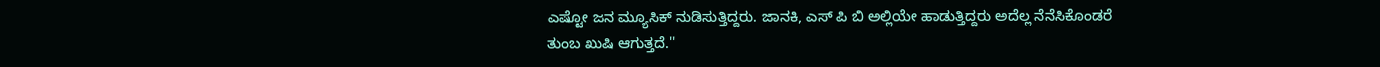ಎಷ್ಟೋ ಜನ ಮ್ಯೂಸಿಕ್ ನುಡಿಸುತ್ತಿದ್ದರು. ಜಾನಕಿ, ಎಸ್ ಪಿ ಬಿ ಅಲ್ಲಿಯೇ ಹಾಡುತ್ತಿದ್ದರು ಅದೆಲ್ಲ ನೆನೆಸಿಕೊಂಡರೆ ತುಂಬ ಖುಷಿ ಆಗುತ್ತದೆ.''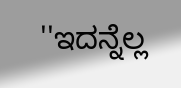''ಇದನ್ನೆಲ್ಲ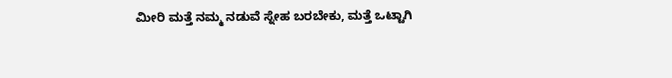ಮೀರಿ ಮತ್ತೆ ನಮ್ಮ ನಡುವೆ ಸ್ನೇಹ ಬರಬೇಕು, ಮತ್ತೆ ಒಟ್ಟಾಗಿ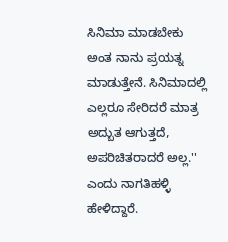ಸಿನಿಮಾ ಮಾಡಬೇಕು ಅಂತ ನಾನು ಪ್ರಯತ್ನ ಮಾಡುತ್ತೇನೆ. ಸಿನಿಮಾದಲ್ಲಿ ಎಲ್ಲರೂ ಸೇರಿದರೆ ಮಾತ್ರ ಅದ್ಬುತ ಆಗುತ್ತದೆ, ಅಪರಿಚಿತರಾದರೆ ಅಲ್ಲ.'' ಎಂದು ನಾಗತಿಹಳ್ಳಿ ಹೇಳಿದ್ದಾರೆ.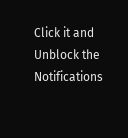Click it and Unblock the Notifications